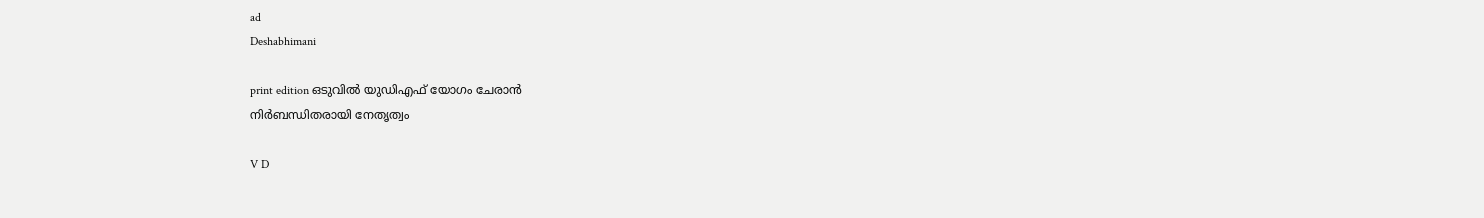ad
Deshabhimani

print edition ഒടുവിൽ യുഡിഎഫ്‌ യോഗം ചേരാൻ
നിർബന്ധിതരായി നേതൃത്വം

V D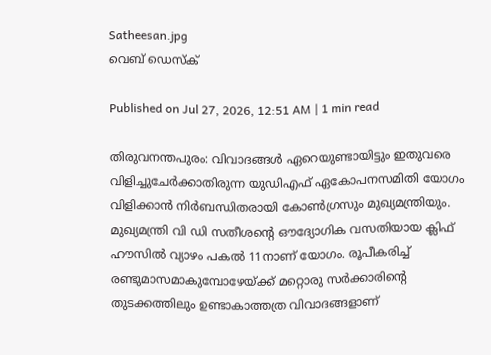Satheesan.jpg
വെബ് ഡെസ്ക്

Published on Jul 27, 2026, 12:51 AM | 1 min read

തിരുവനന്തപുരം: വിവാദങ്ങൾ ഏറെയുണ്ടായിട്ടും ഇതുവരെ വിളിച്ചുചേർക്കാതിരുന്ന യുഡിഎഫ്‌ ഏകോപനസമിതി യോഗം വിളിക്കാൻ നിർബന്ധിതരായി കോൺഗ്രസും മുഖ്യമന്ത്രിയും. മുഖ്യമന്ത്രി വി ഡി സതീശന്റെ ഒ‍ൗദ്യോഗിക വസതിയായ ക്ലിഫ്‌ ഹ‍ൗസിൽ വ്യാഴം പകൽ 11നാണ്‌ യോഗം. രൂപീകരിച്ച്‌ രണ്ടുമാസമാകുമ്പോഴേയ്‌ക്ക്‌ മറ്റൊരു സർക്കാരിന്റെ തുടക്കത്തിലും ഉണ്ടാകാത്തത്ര വിവാദങ്ങളാണ്‌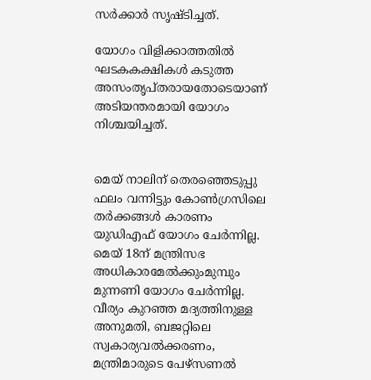സർക്കാർ സൃഷ്‌ടിച്ചത്‌.

യോഗം വിളിക്കാത്തതിൽ ഘടകകക്ഷികൾ കടുത്ത അസംതൃപ്തരായതോടെയാണ്‌ അടിയന്തരമായി യോഗം നിശ്ചയിച്ചത്.


മെയ്‌ നാലിന്‌ തെരഞ്ഞെടുപ്പു ഫലം വന്നിട്ടും കോൺഗ്രസിലെ തർക്കങ്ങൾ കാരണം യുഡിഎഫ്‌ യോഗം ചേർന്നില്ല. മെയ്‌ 18ന്‌ മന്ത്രിസഭ അധികാരമേൽക്കുംമുമ്പും മുന്നണി യോഗം ചേർന്നില്ല. വീര്യം കുറഞ്ഞ മദ്യത്തിനുള്ള അനുമതി, ബജറ്റിലെ സ്വകാര്യവൽക്കരണം, മന്ത്രിമാരുടെ പേഴ്‌സണൽ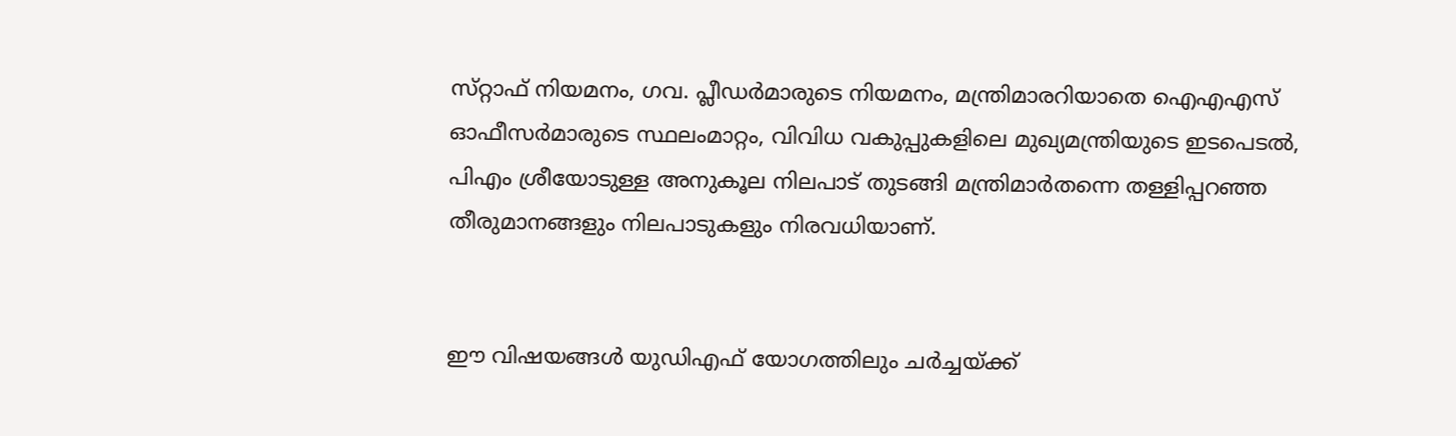സ്‌റ്റാഫ്‌ നിയമനം, ഗവ. പ്ലീഡർമാരുടെ നിയമനം, മന്ത്രിമാരറിയാതെ ഐഎഎസ്‌ ഓഫീസർമാരുടെ സ്ഥലംമാറ്റം, വിവിധ വകുപ്പുകളിലെ മുഖ്യമന്ത്രിയുടെ ഇടപെടൽ, പിഎം ശ്രീയോടുള്ള അനുകൂല നിലപാട്‌ തുടങ്ങി മന്ത്രിമാർതന്നെ തള്ളിപ്പറഞ്ഞ തീരുമാനങ്ങളും നിലപാടുകളും നിരവധിയാണ്‌.


ഇ‍ൗ വിഷയങ്ങൾ യുഡിഎഫ്‌ യോഗത്തിലും ചർച്ചയ്‌ക്ക്‌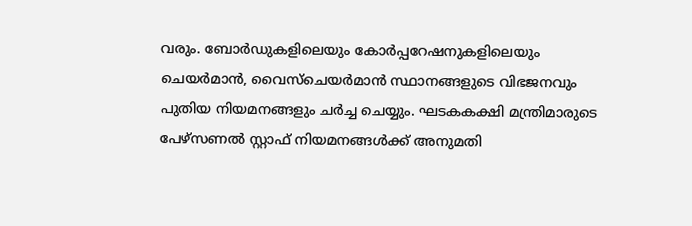വരും. ബോർഡുകളിലെയും കോർപ്പറേഷനുകളിലെയും ചെയർമാൻ, വൈസ്ചെയർമാൻ സ്ഥാനങ്ങളുടെ വിഭജനവും പുതിയ നിയമനങ്ങളും ചർച്ച ചെയ്യും. ഘടകകക്ഷി മന്ത്രിമാരുടെ പേഴ്സണൽ സ്റ്റാഫ് നിയമനങ്ങൾക്ക് അനുമതി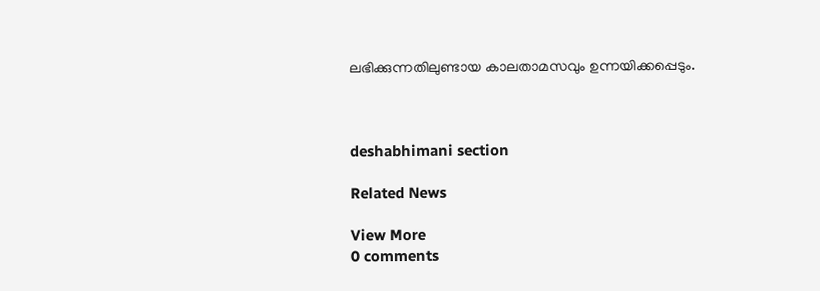ലഭിക്കുന്നതിലുണ്ടായ കാലതാമസവും ഉന്നയിക്കപ്പെടും.



deshabhimani section

Related News

View More
0 comments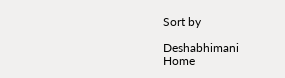Sort by

Deshabhimani
Home